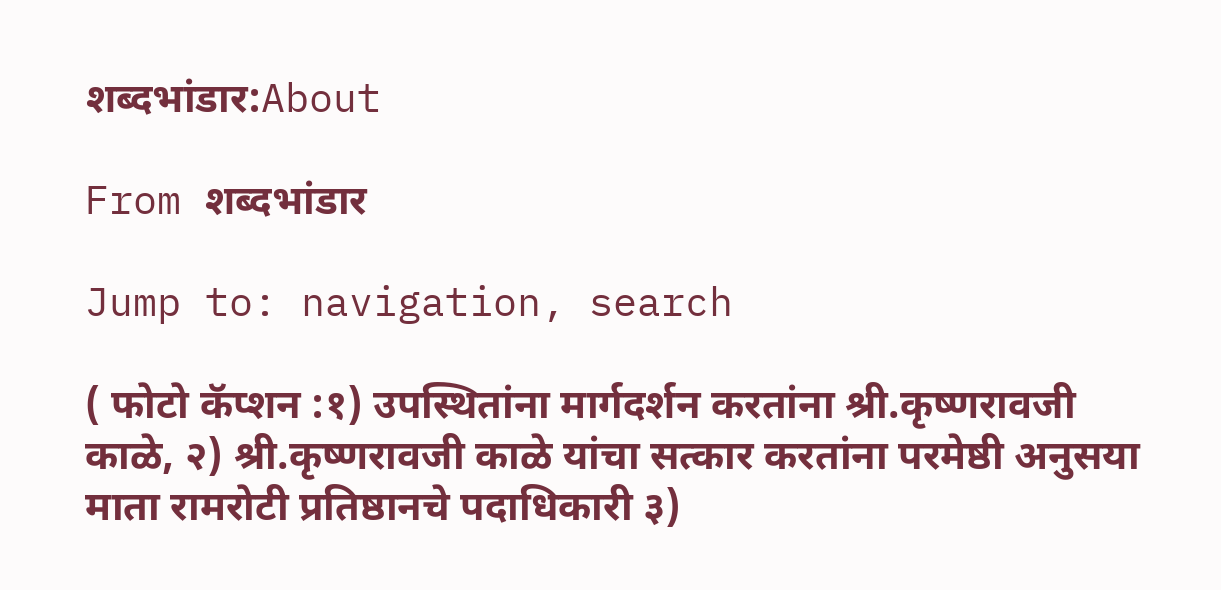शब्दभांडार:About

From शब्दभांडार

Jump to: navigation, search

( फोटो कॅप्शन :१) उपस्थितांना मार्गदर्शन करतांना श्री.कृष्णरावजी काळे, २) श्री.कृष्णरावजी काळे यांचा सत्कार करतांना परमेष्ठी अनुसया माता रामरोटी प्रतिष्ठानचे पदाधिकारी ३)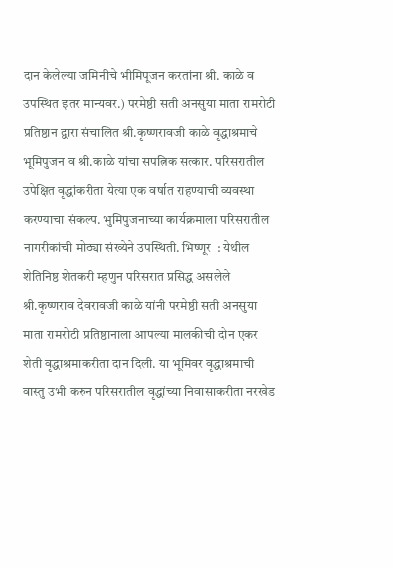दान केलेल्या जमिनीचे भीमिपूजन करतांना श्री. काळे व उपस्थित इतर मान्यवर.) परमेष्ठी सती अनसुया माता रामरोटी प्रतिष्ठान द्वारा संचालित श्री.कृष्णरावजी काळे वृद्धाश्रमाचे भूमिपुजन व श्री.काळे यांचा सपत्निक सत्कार. परिसरातील उपेक्षित वृद्धांकरीता येत्या एक वर्षात राहण्याची व्यवस्था करण्याचा संकल्प. भुमिपुजनाच्या कार्यक्रमाला परिसरातील नागरीकांची मोठ्या संख्येने उपस्थिती. भिष्णूर  : येथील शेतिनिष्ठ शेतकरी म्हणुन परिसरात प्रसिद्ध असलेले श्री.कृष्णराव देवरावजी काळे यांनी परमेष्ठी सती अनसुया माता रामरोटी प्रतिष्ठानाला आपल्या मालकीची दोन एकर शेती वृद्धाश्रमाकरीता दान दिली. या भूमिवर वृद्धाश्रमाची वास्तु उभी करुन परिसरातील वृद्धांच्या निवासाकरीता नरखेड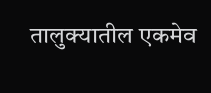तालुक्यातील एकमेव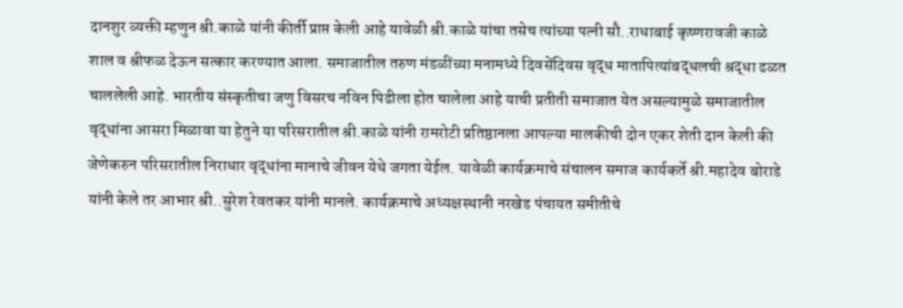दानशुर व्यक्ती म्हणुन श्री.काळे यांनी कीर्ती प्राप्त केली आहे यावेळी श्री.काळे यांचा तसेच त्यांच्या पत्नी सौ..राधाबाई कृष्णरावजी काळे शाल व श्रीफळ देऊन सत्कार करण्यात आला. समाजातील तरुण मंडळींच्या मनामध्ये दिवसेंदिवस वृद्ध मातापित्यांबद्धलची श्रद्धा ढळत चाललेली आहे. भारतीय संस्कृतीचा जणु विसरच नविन पिढीला होत चालेला आहे याची प्रतीती समाजात येत असल्यामुळे समाजातील वृद्धांना आसरा मिळावा या हेतुने या परिसरातील श्री.काळे यांनी रामरोटी प्रतिष्ठानला आपल्या मालकीची दोन एकर शेती दान केली की जेणेकरुन परिसरातील निराधार वृद्धांना मानाचे जीवन येथे जगता येईल. यावेळी कार्यक्रमाचे संचालन समाज कार्यकर्ते श्री.महादेव बोराडे यांनी केले तर आभार श्री..सुरेश रेवतकर यांनी मानले. कार्यक्रमाचे अध्यक्षस्थानी नरखेड पंचायत समीतीचे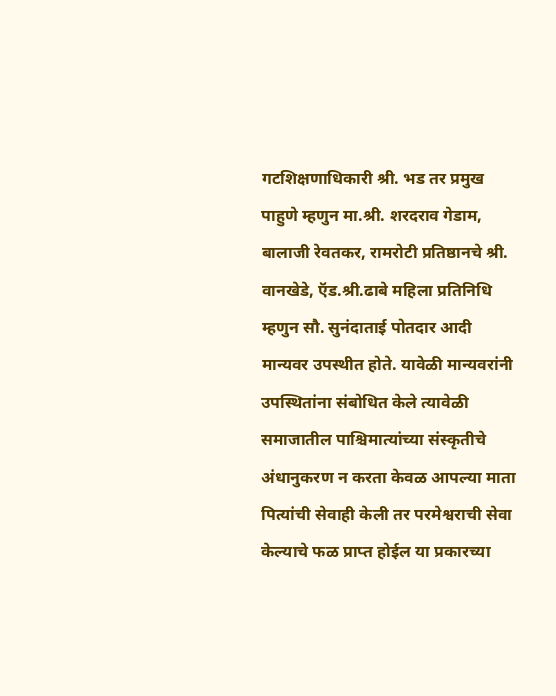गटशिक्षणाधिकारी श्री. भड तर प्रमुख पाहुणे म्हणुन मा.श्री. शरदराव गेडाम, बालाजी रेवतकर, रामरोटी प्रतिष्ठानचे श्री. वानखेडे, ऍड.श्री.ढाबे महिला प्रतिनिधि म्हणुन सौ. सुनंदाताई पोतदार आदी मान्यवर उपस्थीत होते. यावेळी मान्यवरांनी उपस्थितांना संबोधित केले त्यावेळी समाजातील पाश्चिमात्यांच्या संस्कृतीचे अंधानुकरण न करता केवळ आपल्या माता पित्यांची सेवाही केली तर परमेश्वराची सेवा केल्याचे फळ प्राप्त होईल या प्रकारच्या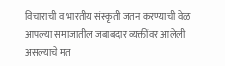विचाराची व भारतीय संस्कृती जतन करण्याची वेळ आपल्या समाजातील जबाबदार व्यक्तींवर आलेली असल्याचे मत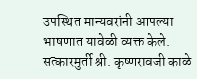उपस्थित मान्यवरांनी आपल्या भाषणात यावेळी व्यक्त केले. सत्कारमुर्ती श्री. कृष्णरावजी काळे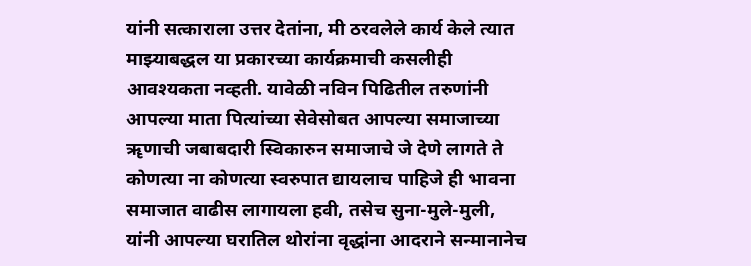यांनी सत्काराला उत्तर देतांना, मी ठरवलेले कार्य केले त्यात माझ्याबद्धल या प्रकारच्या कार्यक्रमाची कसलीही आवश्यकता नव्हती. यावेळी नविन पिढितील तरुणांनी आपल्या माता पित्यांच्या सेवेसोबत आपल्या समाजाच्या ॠणाची जबाबदारी स्विकारुन समाजाचे जे देणे लागते ते कोणत्या ना कोणत्या स्वरुपात द्यायलाच पाहिजे ही भावना समाजात वाढीस लागायला हवी, तसेच सुना-मुले-मुली, यांनी आपल्या घरातिल थोरांना वृद्धांना आदराने सन्मानानेच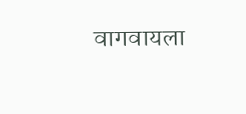वागवायला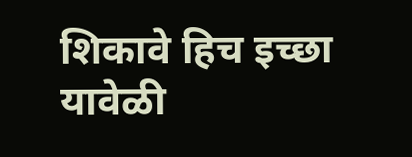शिकावे हिच इच्छा यावेळी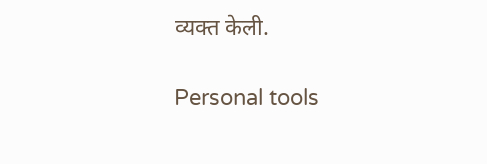व्यक्त केली.

Personal tools